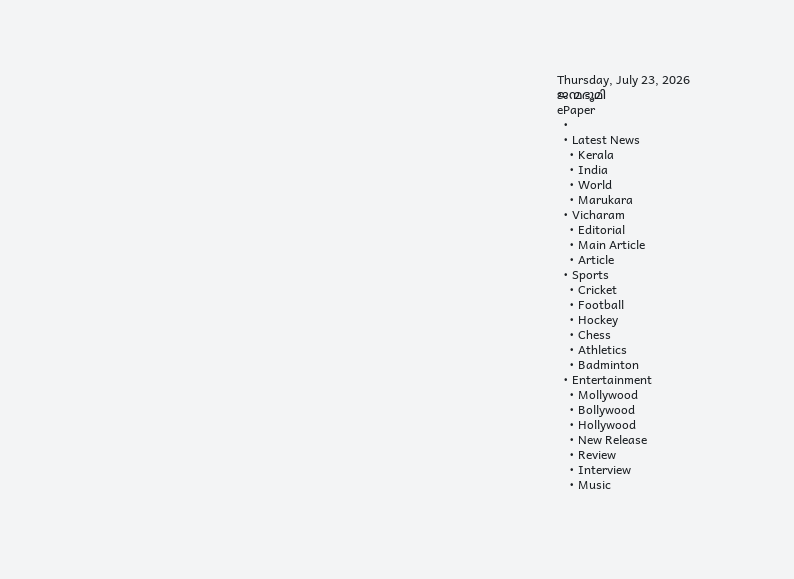Thursday, July 23, 2026
ജന്മഭൂമി
ePaper
  •
  • Latest News
    • Kerala
    • India
    • World
    • Marukara
  • Vicharam
    • Editorial
    • Main Article
    • Article
  • Sports
    • Cricket
    • Football
    • Hockey
    • Chess
    • Athletics
    • Badminton
  • Entertainment
    • Mollywood
    • Bollywood
    • Hollywood
    • New Release
    • Review
    • Interview
    • Music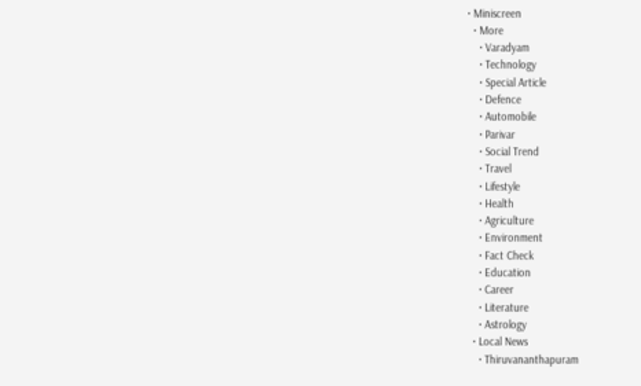• Miniscreen
  • More
    • Varadyam
    • Technology
    • Special Article
    • Defence
    • Automobile
    • Parivar
    • Social Trend
    • Travel
    • Lifestyle
    • Health
    • Agriculture
    • Environment
    • Fact Check
    • Education
    • Career
    • Literature
    • Astrology
  • Local News
    • Thiruvananthapuram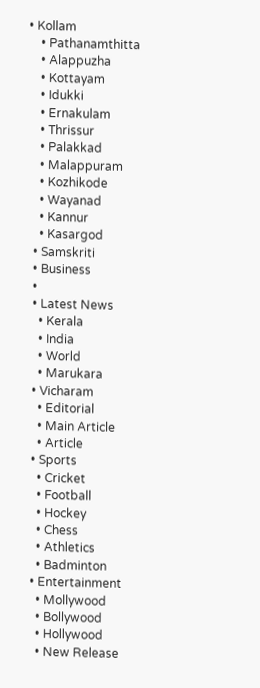• Kollam
    • Pathanamthitta
    • Alappuzha
    • Kottayam
    • Idukki
    • Ernakulam
    • Thrissur
    • Palakkad
    • Malappuram
    • Kozhikode
    • Wayanad
    • Kannur
    • Kasargod
  • Samskriti
  • Business
  •
  • Latest News
    • Kerala
    • India
    • World
    • Marukara
  • Vicharam
    • Editorial
    • Main Article
    • Article
  • Sports
    • Cricket
    • Football
    • Hockey
    • Chess
    • Athletics
    • Badminton
  • Entertainment
    • Mollywood
    • Bollywood
    • Hollywood
    • New Release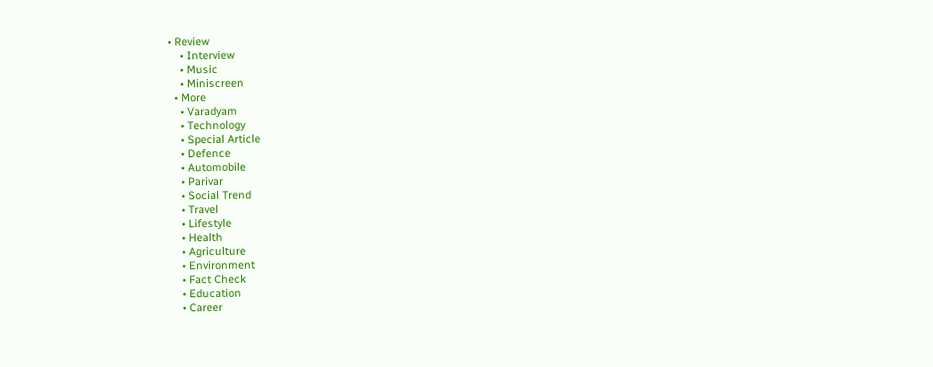• Review
    • Interview
    • Music
    • Miniscreen
  • More
    • Varadyam
    • Technology
    • Special Article
    • Defence
    • Automobile
    • Parivar
    • Social Trend
    • Travel
    • Lifestyle
    • Health
    • Agriculture
    • Environment
    • Fact Check
    • Education
    • Career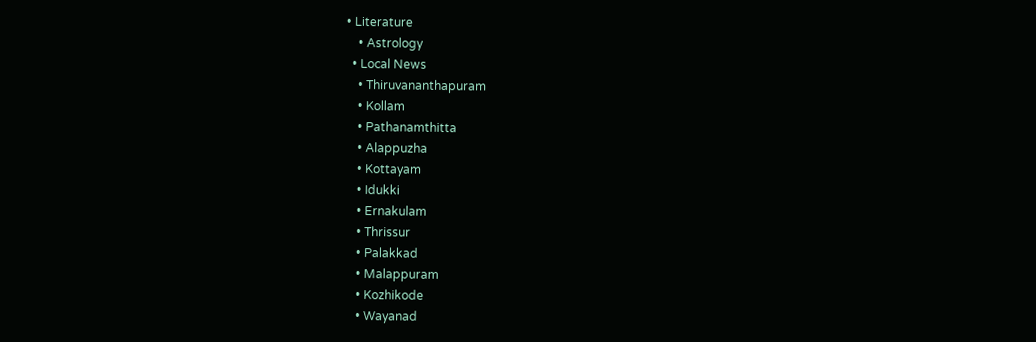• Literature
    • Astrology
  • Local News
    • Thiruvananthapuram
    • Kollam
    • Pathanamthitta
    • Alappuzha
    • Kottayam
    • Idukki
    • Ernakulam
    • Thrissur
    • Palakkad
    • Malappuram
    • Kozhikode
    • Wayanad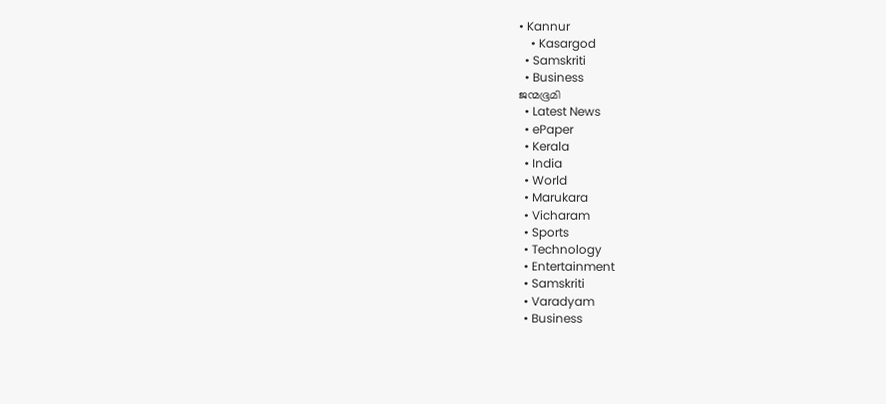• Kannur
    • Kasargod
  • Samskriti
  • Business
ജന്മഭൂമി
  • Latest News
  • ePaper
  • Kerala
  • India
  • World
  • Marukara
  • Vicharam
  • Sports
  • Technology
  • Entertainment
  • Samskriti
  • Varadyam
  • Business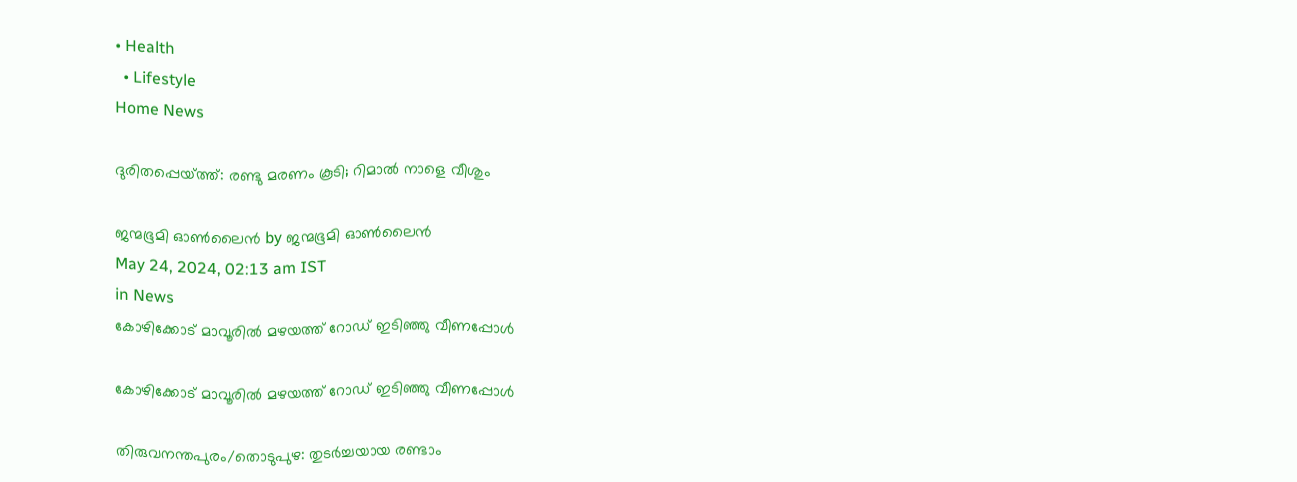• Health
  • Lifestyle
Home News

ദുരിതപ്പെയ്‌ത്ത്: രണ്ടു മരണം കൂടി; റിമാല്‍ നാളെ വീശും

ജന്മഭൂമി ഓണ്‍ലൈന്‍ by ജന്മഭൂമി ഓണ്‍ലൈന്‍
May 24, 2024, 02:13 am IST
in News
കോഴിക്കോട് മാവൂരില്‍ മഴയത്ത് റോഡ് ഇടിഞ്ഞു വീണപ്പോള്‍

കോഴിക്കോട് മാവൂരില്‍ മഴയത്ത് റോഡ് ഇടിഞ്ഞു വീണപ്പോള്‍

തിരുവനന്തപുരം/തൊടുപുഴ: തുടര്‍ച്ചയായ രണ്ടാം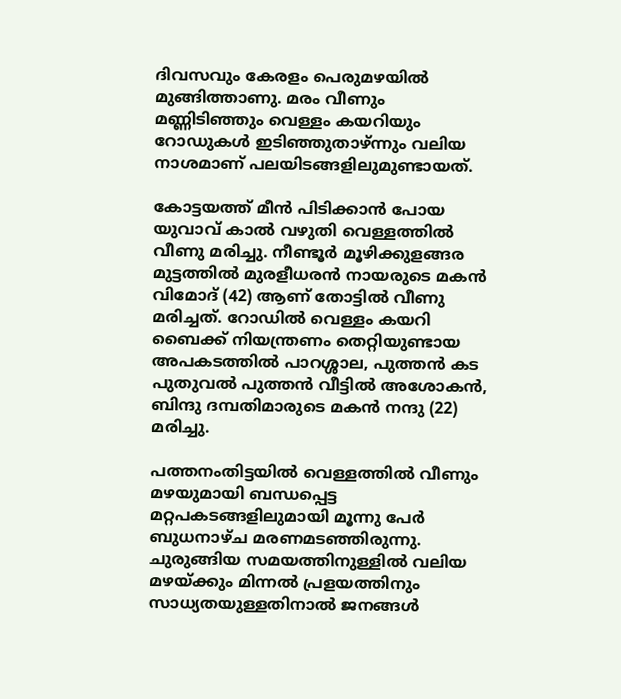ദിവസവും കേരളം പെരുമഴയില്‍ മുങ്ങിത്താണു. മരം വീണും മണ്ണിടിഞ്ഞും വെള്ളം കയറിയും റോഡുകള്‍ ഇടിഞ്ഞുതാഴ്ന്നും വലിയ നാശമാണ് പലയിടങ്ങളിലുമുണ്ടായത്.

കോട്ടയത്ത് മീന്‍ പിടിക്കാന്‍ പോയ യുവാവ് കാല്‍ വഴുതി വെള്ളത്തില്‍ വീണു മരിച്ചു. നീണ്ടൂര്‍ മൂഴിക്കുളങ്ങര മുട്ടത്തില്‍ മുരളീധരന്‍ നായരുടെ മകന്‍ വിമോദ് (42) ആണ് തോട്ടില്‍ വീണു മരിച്ചത്. റോഡില്‍ വെള്ളം കയറി ബൈക്ക് നിയന്ത്രണം തെറ്റിയുണ്ടായ അപകടത്തില്‍ പാറശ്ശാല, പുത്തന്‍ കട പുതുവല്‍ പുത്തന്‍ വീട്ടില്‍ അശോകന്‍, ബിന്ദു ദമ്പതിമാരുടെ മകന്‍ നന്ദു (22) മരിച്ചു.

പത്തനംതിട്ടയില്‍ വെള്ളത്തില്‍ വീണും മഴയുമായി ബന്ധപ്പെട്ട മറ്റപകടങ്ങളിലുമായി മൂന്നു പേര്‍ ബുധനാഴ്ച മരണമടഞ്ഞിരുന്നു. ചുരുങ്ങിയ സമയത്തിനുള്ളില്‍ വലിയ മഴയ്‌ക്കും മിന്നല്‍ പ്രളയത്തിനും സാധ്യതയുള്ളതിനാല്‍ ജനങ്ങള്‍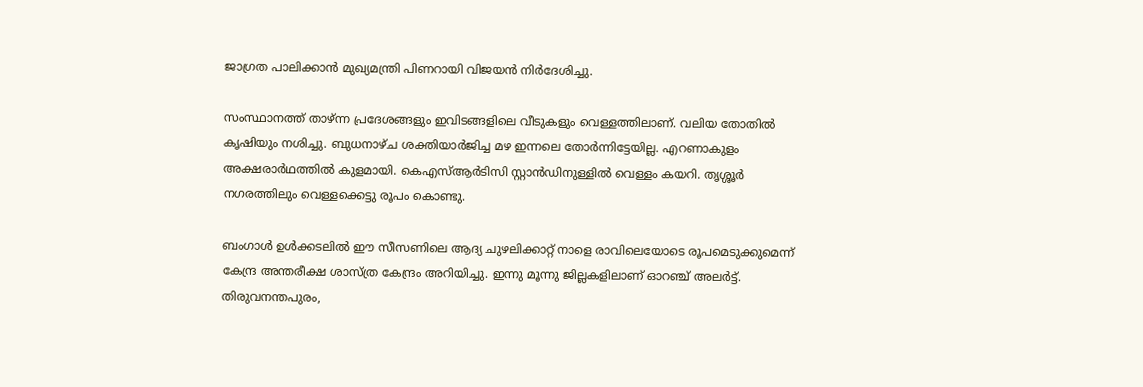ജാഗ്രത പാലിക്കാന്‍ മുഖ്യമന്ത്രി പിണറായി വിജയന്‍ നിര്‍ദേശിച്ചു.

സംസ്ഥാനത്ത് താഴ്ന്ന പ്രദേശങ്ങളും ഇവിടങ്ങളിലെ വീടുകളും വെള്ളത്തിലാണ്. വലിയ തോതില്‍ കൃഷിയും നശിച്ചു. ബുധനാഴ്ച ശക്തിയാര്‍ജിച്ച മഴ ഇന്നലെ തോര്‍ന്നിട്ടേയില്ല. എറണാകുളം അക്ഷരാര്‍ഥത്തില്‍ കുളമായി. കെഎസ്ആര്‍ടിസി സ്റ്റാന്‍ഡിനുള്ളില്‍ വെള്ളം കയറി. തൃശ്ശൂര്‍ നഗരത്തിലും വെള്ളക്കെട്ടു രൂപം കൊണ്ടു.

ബംഗാള്‍ ഉള്‍ക്കടലില്‍ ഈ സീസണിലെ ആദ്യ ചുഴലിക്കാറ്റ് നാളെ രാവിലെയോടെ രൂപമെടുക്കുമെന്ന് കേന്ദ്ര അന്തരീക്ഷ ശാസ്ത്ര കേന്ദ്രം അറിയിച്ചു. ഇന്നു മൂന്നു ജില്ലകളിലാണ് ഓറഞ്ച് അലര്‍ട്ട്. തിരുവനന്തപുരം,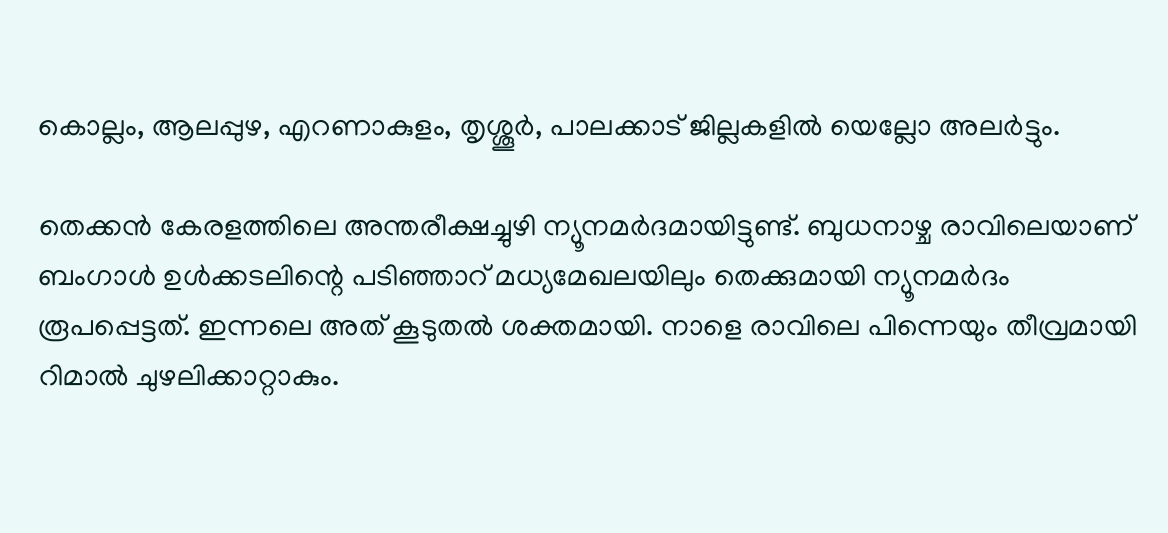കൊല്ലം, ആലപ്പുഴ, എറണാകുളം, തൃശ്ശൂര്‍, പാലക്കാട് ജില്ലകളില്‍ യെല്ലോ അലര്‍ട്ടും.

തെക്കന്‍ കേരളത്തിലെ അന്തരീക്ഷച്ചുഴി ന്യൂനമര്‍ദമായിട്ടുണ്ട്. ബുധനാഴ്ച രാവിലെയാണ് ബംഗാള്‍ ഉള്‍ക്കടലിന്റെ പടിഞ്ഞാറ് മധ്യമേഖലയിലും തെക്കുമായി ന്യൂനമര്‍ദം രൂപപ്പെട്ടത്. ഇന്നലെ അത് കൂടുതല്‍ ശക്തമായി. നാളെ രാവിലെ പിന്നെയും തീവ്രമായി റിമാല്‍ ചുഴലിക്കാറ്റാകും.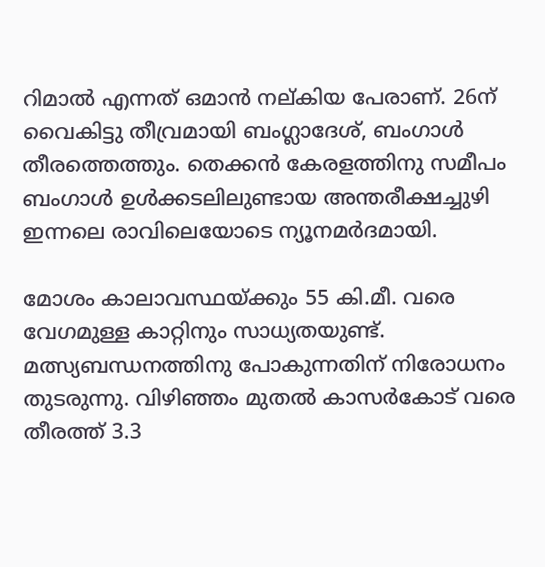റിമാല്‍ എന്നത് ഒമാന്‍ നല്കിയ പേരാണ്. 26ന് വൈകിട്ടു തീവ്രമായി ബംഗ്ലാദേശ്, ബംഗാള്‍ തീരത്തെത്തും. തെക്കന്‍ കേരളത്തിനു സമീപം ബംഗാള്‍ ഉള്‍ക്കടലിലുണ്ടായ അന്തരീക്ഷച്ചുഴി ഇന്നലെ രാവിലെയോടെ ന്യൂനമര്‍ദമായി.

മോശം കാലാവസ്ഥയ്‌ക്കും 55 കി.മീ. വരെ വേഗമുള്ള കാറ്റിനും സാധ്യതയുണ്ട്. മത്സ്യബന്ധനത്തിനു പോകുന്നതിന് നിരോധനം തുടരുന്നു. വിഴിഞ്ഞം മുതല്‍ കാസര്‍കോട് വരെ തീരത്ത് 3.3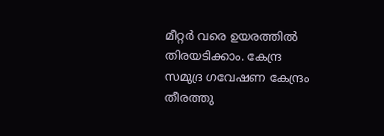മീറ്റര്‍ വരെ ഉയരത്തില്‍ തിരയടിക്കാം. കേന്ദ്ര സമുദ്ര ഗവേഷണ കേന്ദ്രം തീരത്തു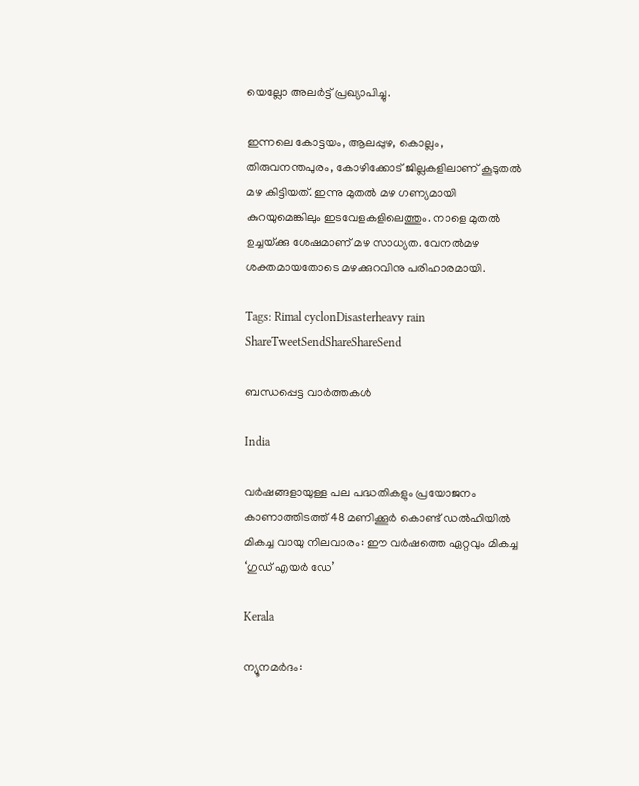യെല്ലോ അലര്‍ട്ട് പ്രഖ്യാപിച്ചു.

ഇന്നലെ കോട്ടയം, ആലപ്പുഴ, കൊല്ലം, തിരുവനന്തപുരം, കോഴിക്കോട് ജില്ലകളിലാണ് കൂടുതല്‍ മഴ കിട്ടിയത്. ഇന്നു മുതല്‍ മഴ ഗണ്യമായി കുറയുമെങ്കിലും ഇടവേളകളിലെത്തും. നാളെ മുതല്‍ ഉച്ചയ്‌ക്കു ശേഷമാണ് മഴ സാധ്യത. വേനല്‍മഴ ശക്തമായതോടെ മഴക്കുറവിനു പരിഹാരമായി.

Tags: Rimal cyclonDisasterheavy rain
ShareTweetSendShareShareSend

ബന്ധപ്പെട്ട വാര്‍ത്തകള്‍

India

വർഷങ്ങളായുള്ള പല പദ്ധതികളും പ്രയോജനം കാണാത്തിടത്ത് 48 മണിക്കൂർ കൊണ്ട് ഡൽഹിയിൽ മികച്ച വായു നിലവാരം: ഈ വർഷത്തെ ഏറ്റവും മികച്ച ‘ഗുഡ് എയർ ഡേ’

Kerala

ന്യൂനമർദം: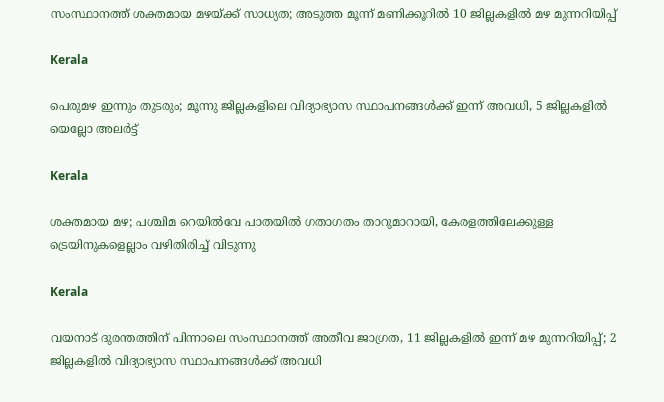സംസ്ഥാനത്ത് ശക്തമായ മഴയ്‌ക്ക് സാധ്യത; അടുത്ത മൂന്ന് മണിക്കൂറിൽ 10 ജില്ലകളില്‍ മഴ മുന്നറിയിപ്പ്

Kerala

പെരുമഴ ഇന്നും തുടരും; മൂന്നു ജില്ലകളിലെ വിദ്യാഭ്യാസ സ്ഥാപനങ്ങൾക്ക് ഇന്ന് അവധി, 5 ജില്ലകളിൽ യെല്ലോ അലർട്ട്

Kerala

ശക്തമായ മഴ; പശ്ചിമ റെയിൽവേ പാതയിൽ ഗതാഗതം താറുമാറായി, കേരളത്തിലേക്കുള്ള ട്രെയിനുകളെല്ലാം വഴിതിരിച്ച് വിടുന്നു

Kerala

വയനാട് ദുരന്തത്തിന് പിന്നാലെ സംസ്ഥാനത്ത് അതീവ ജാഗ്രത, 11 ജില്ലകളിൽ ഇന്ന് മഴ മുന്നറിയിപ്പ്; 2 ജില്ലകളിൽ വിദ്യാഭ്യാസ സ്ഥാപനങ്ങൾക്ക് അവധി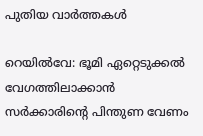പുതിയ വാര്‍ത്തകള്‍

റെയില്‍വേ: ഭൂമി ഏറ്റെടുക്കല്‍ വേഗത്തിലാക്കാന്‍ സര്‍ക്കാരിന്റെ പിന്തുണ വേണം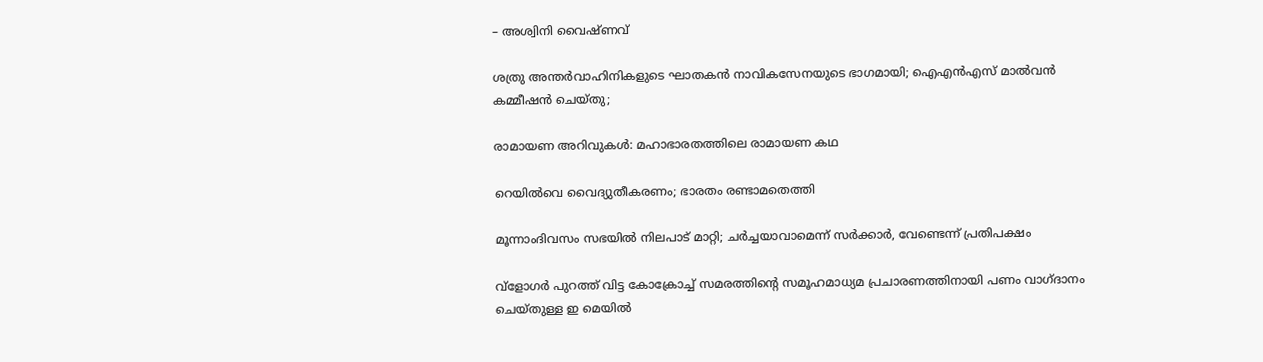– അശ്വിനി വൈഷ്ണവ്

ശത്രു അന്തര്‍വാഹിനികളുടെ ഘാതകന്‍ നാവികസേനയുടെ ഭാഗമായി; ഐഎന്‍എസ് മാല്‍വന്‍ കമ്മീഷന്‍ ചെയ്തു;

രാമായണ അറിവുകള്‍: മഹാഭാരതത്തിലെ രാമായണ കഥ

റെയില്‍വെ വൈദ്യുതീകരണം; ഭാരതം രണ്ടാമതെത്തി

മൂന്നാംദിവസം സഭയില്‍ നിലപാട് മാറ്റി; ചര്‍ച്ചയാവാമെന്ന് സര്‍ക്കാര്‍, വേണ്ടെന്ന് പ്രതിപക്ഷം

വ്ളോഗര്‍ പുറത്ത് വിട്ട കോക്രോച്ച് സമരത്തിന്റെ സമൂഹമാധ്യമ പ്രചാരണത്തിനായി പണം വാഗ്ദാനം ചെയ്തുള്ള ഇ മെയില്‍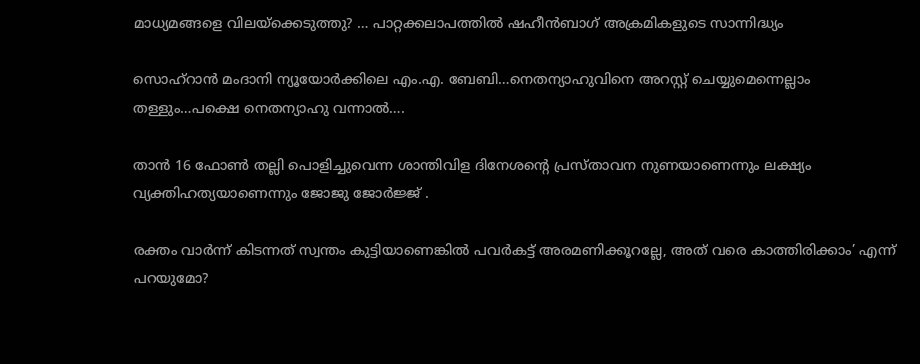മാധ്യമങ്ങളെ വിലയ്‌ക്കെടുത്തു? … പാറ്റക്കലാപത്തില്‍ ഷഹീന്‍ബാഗ് അക്രമികളുടെ സാന്നിദ്ധ്യം

സൊഹ്റാന്‍ മംദാനി ന്യൂയോര്‍ക്കിലെ എം.എ. ബേബി…നെതന്യാഹുവിനെ അറസ്റ്റ് ചെയ്യുമെന്നെല്ലാം തള്ളും…പക്ഷെ നെതന്യാഹു വന്നാല്‍….

താന്‍ 16 ഫോണ്‍ തല്ലി പൊളിച്ചുവെന്ന ശാന്തിവിള ദിനേശന്റെ പ്രസ്താവന നുണയാണെന്നും ലക്ഷ്യം വ്യക്തിഹത്യയാണെന്നും ജോജു ജോര്‍ജ്ജ് .

രക്തം വാര്‍ന്ന് കിടന്നത് സ്വന്തം കുട്ടിയാണെങ്കില്‍ പവര്‍കട്ട് അരമണിക്കൂറല്ലേ, അത് വരെ കാത്തിരിക്കാം’ എന്ന് പറയുമോ?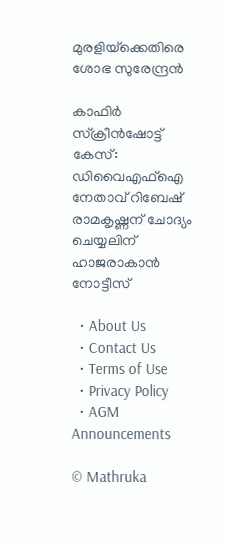മുരളിയ്‌ക്കെതിരെ ശോഭ സുരേന്ദ്രൻ

കാഫിര്‍ സ്‌ക്രീന്‍ഷോട്ട് കേസ്: ഡിവൈഎഫ്ഐ നേതാവ് റിബേഷ് രാമകൃഷ്ണന് ചോദ്യം ചെയ്യലിന് ഹാജരാകാന്‍ നോട്ടീസ്

  • About Us
  • Contact Us
  • Terms of Use
  • Privacy Policy
  • AGM Announcements

© Mathruka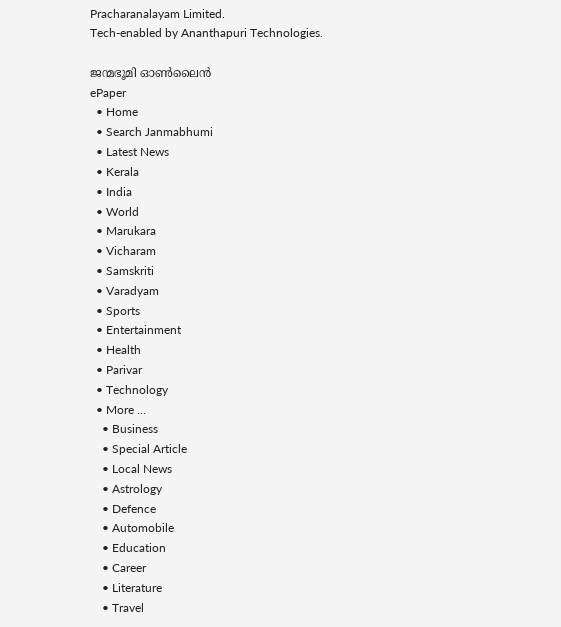Pracharanalayam Limited.
Tech-enabled by Ananthapuri Technologies.

ജന്മഭൂമി ഓണ്‍ലൈന്‍
ePaper
  • Home
  • Search Janmabhumi
  • Latest News
  • Kerala
  • India
  • World
  • Marukara
  • Vicharam
  • Samskriti
  • Varadyam
  • Sports
  • Entertainment
  • Health
  • Parivar
  • Technology
  • More …
    • Business
    • Special Article
    • Local News
    • Astrology
    • Defence
    • Automobile
    • Education
    • Career
    • Literature
    • Travel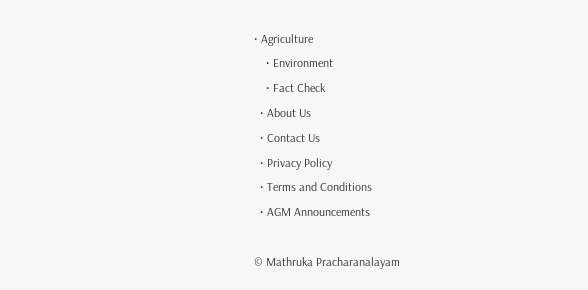• Agriculture
    • Environment
    • Fact Check
  • About Us
  • Contact Us
  • Privacy Policy
  • Terms and Conditions
  • AGM Announcements

© Mathruka Pracharanalayam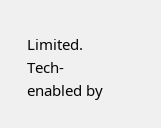Limited.
Tech-enabled by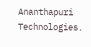Ananthapuri Technologies.